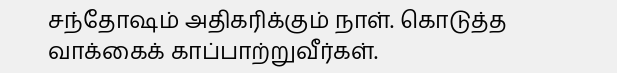சந்தோஷம் அதிகரிக்கும் நாள். கொடுத்த வாக்கைக் காப்பாற்றுவீர்கள்.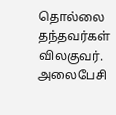தொல்லை தந்தவர்கள் விலகுவர். அலைபேசி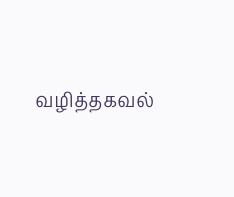வழித்தகவல்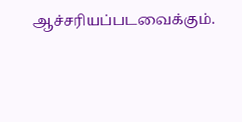ஆச்சரியப்படவைக்கும்.